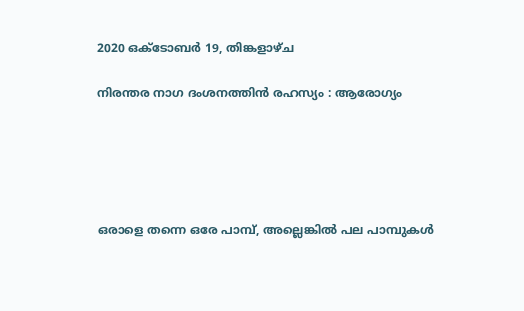2020 ഒക്‌ടോബർ 19, തിങ്കളാഴ്‌ച

നിരന്തര നാഗ ദംശനത്തിൻ രഹസ്യം : ആരോഗ്യം





ഒരാളെ തന്നെ ഒരേ പാമ്പ്, അല്ലെങ്കിൽ പല പാമ്പുകൾ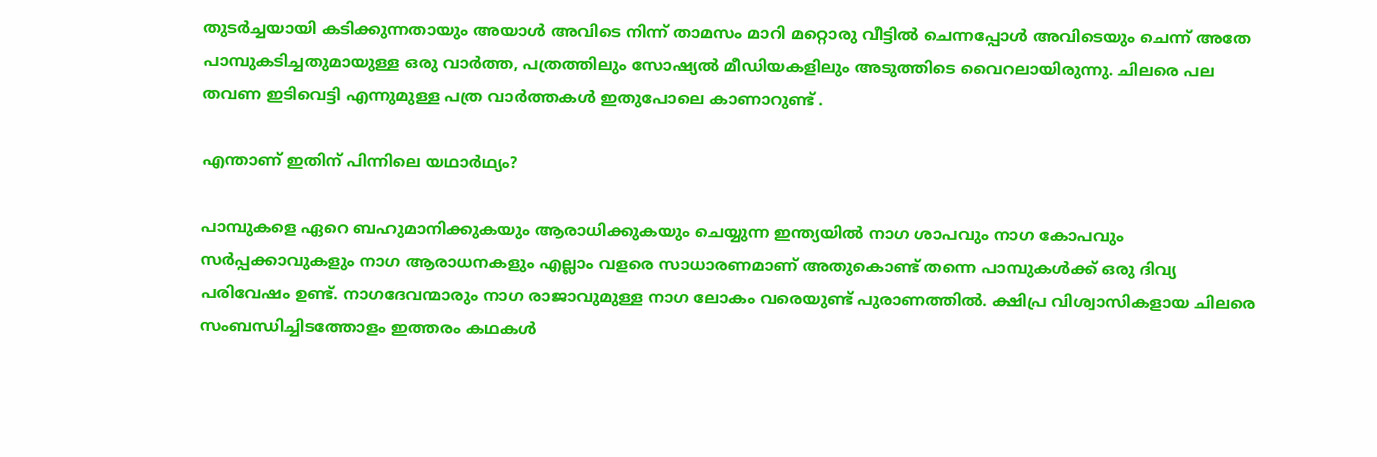തുടർച്ചയായി കടിക്കുന്നതായും അയാൾ അവിടെ നിന്ന് താമസം മാറി മറ്റൊരു വീട്ടിൽ ചെന്നപ്പോൾ അവിടെയും ചെന്ന് അതേ പാമ്പുകടിച്ചതുമായുള്ള ഒരു വാർത്ത, പത്രത്തിലും സോഷ്യൽ മീഡിയകളിലും അടുത്തിടെ വൈറലായിരുന്നു. ചിലരെ പല തവണ ഇടിവെട്ടി എന്നുമുള്ള പത്ര വാർത്തകൾ ഇതുപോലെ കാണാറുണ്ട് .

എന്താണ് ഇതിന് പിന്നിലെ യഥാർഥ്യം?

പാമ്പുകളെ ഏറെ ബഹുമാനിക്കുകയും ആരാധിക്കുകയും ചെയ്യുന്ന ഇന്ത്യയിൽ നാഗ ശാപവും നാഗ കോപവും സർപ്പക്കാവുകളും നാഗ ആരാധനകളും എല്ലാം വളരെ സാധാരണമാണ് അതുകൊണ്ട് തന്നെ പാമ്പുകൾക്ക് ഒരു ദിവ്യ പരിവേഷം ഉണ്ട്. നാഗദേവന്മാരും നാഗ രാജാവുമുള്ള നാഗ ലോകം വരെയുണ്ട് പുരാണത്തിൽ. ക്ഷിപ്ര വിശ്വാസികളായ ചിലരെ സംബന്ധിച്ചിടത്തോളം ഇത്തരം കഥകൾ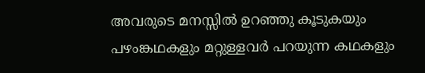അവരുടെ മനസ്സിൽ ഉറഞ്ഞു കൂടുകയും പഴംങ്കഥകളും മറ്റുള്ളവർ പറയുന്ന കഥകളും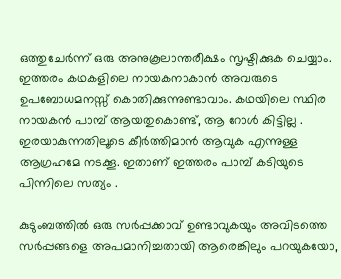ഒത്തുചേർന്ന് ഒരു അനുകൂലാന്തരീക്ഷം സൃഷ്ടിക്കുക ചെയ്യാം. ഇത്തരം കഥകളിലെ നായകനാകാൻ അവരുടെ ഉപബോധമനസ്സ് കൊതിക്കുന്നുണ്ടാവാം. കഥയിലെ സ്ഥിര നായകൻ പാമ്പ് ആയതുകൊണ്ട്, ആ റോൾ കിട്ടില്ല . ഇരയാകുന്നതിലൂടെ കീർത്തിമാൻ ആവുക എന്നുള്ള ആഗ്രഹമേ നടക്കൂ. ഇതാണ് ഇത്തരം പാമ്പ് കടിയുടെ പിന്നിലെ സത്യം .

കുടുംബത്തിൽ ഒരു സർപ്പക്കാവ് ഉണ്ടാവുകയും അവിടത്തെ സർപ്പങ്ങളെ അപമാനിച്ചതായി ആരെങ്കിലും പറയുകയോ,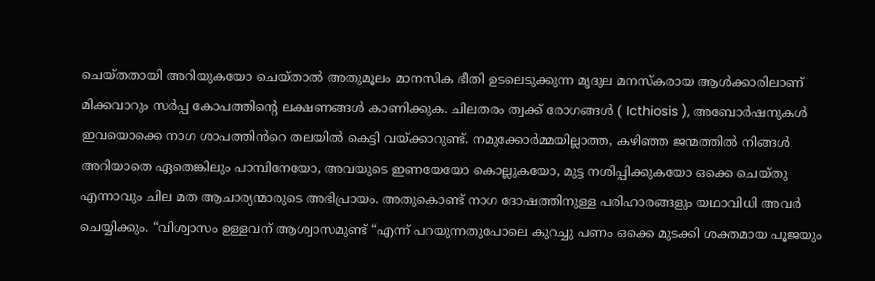ചെയ്തതായി അറിയുകയോ ചെയ്താൽ അതുമൂലം മാനസിക ഭീതി ഉടലെടുക്കുന്ന മൃദുല മനസ്കരായ ആൾക്കാരിലാണ് മിക്കവാറും സർപ്പ കോപത്തിൻ്റെ ലക്ഷണങ്ങൾ കാണിക്കുക. ചിലതരം ത്വക്ക് രോഗങ്ങൾ ( Icthiosis ), അബോർഷനുകൾ ഇവയൊക്കെ നാഗ ശാപത്തിൻറെ തലയിൽ കെട്ടി വയ്ക്കാറുണ്ട്. നമുക്കോർമ്മയില്ലാത്ത, കഴിഞ്ഞ ജന്മത്തിൽ നിങ്ങൾ അറിയാതെ ഏതെങ്കിലും പാമ്പിനേയോ, അവയുടെ ഇണയേയോ കൊല്ലുകയോ, മുട്ട നശിപ്പിക്കുകയോ ഒക്കെ ചെയ്തു എന്നാവും ചില മത ആചാര്യന്മാരുടെ അഭിപ്രായം. അതുകൊണ്ട് നാഗ ദോഷത്തിനുള്ള പരിഹാരങ്ങളും യഥാവിധി അവർ ചെയ്യിക്കും. “വിശ്വാസം ഉള്ളവന് ആശ്വാസമുണ്ട് “എന്ന് പറയുന്നതുപോലെ കുറച്ചു പണം ഒക്കെ മുടക്കി ശക്തമായ പൂജയും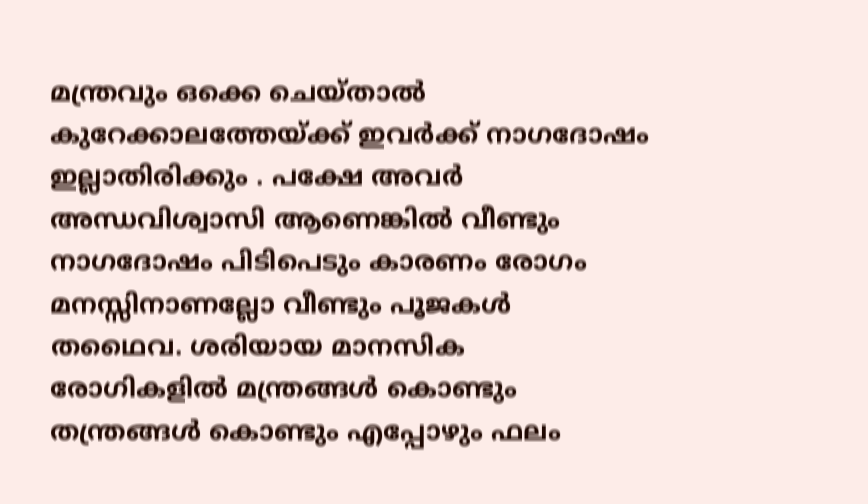മന്ത്രവും ഒക്കെ ചെയ്താൽ കുറേക്കാലത്തേയ്ക്ക് ഇവർക്ക് നാഗദോഷം ഇല്ലാതിരിക്കും . പക്ഷേ അവർ അന്ധവിശ്വാസി ആണെങ്കിൽ വീണ്ടും നാഗദോഷം പിടിപെടും കാരണം രോഗം മനസ്സിനാണല്ലോ വീണ്ടും പൂജകൾ തഥൈവ. ശരിയായ മാനസിക രോഗികളിൽ മന്ത്രങ്ങൾ കൊണ്ടും തന്ത്രങ്ങൾ കൊണ്ടും എപ്പോഴും ഫലം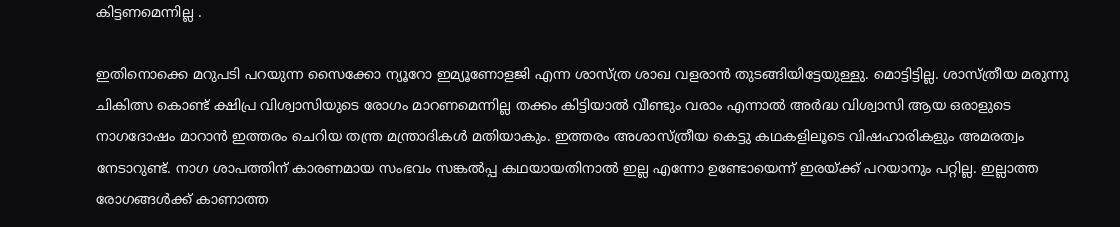കിട്ടണമെന്നില്ല .

ഇതിനൊക്കെ മറുപടി പറയുന്ന സൈക്കോ ന്യൂറോ ഇമ്യൂണോളജി എന്ന ശാസ്ത്ര ശാഖ വളരാൻ തുടങ്ങിയിട്ടേയുള്ളു. മൊട്ടിട്ടില്ല. ശാസ്ത്രീയ മരുന്നു ചികിത്സ കൊണ്ട് ക്ഷിപ്ര വിശ്വാസിയുടെ രോഗം മാറണമെന്നില്ല തക്കം കിട്ടിയാൽ വീണ്ടും വരാം എന്നാൽ അർദ്ധ വിശ്വാസി ആയ ഒരാളുടെ നാഗദോഷം മാറാൻ ഇത്തരം ചെറിയ തന്ത്ര മന്ത്രാദികൾ മതിയാകും. ഇത്തരം അശാസ്ത്രീയ കെട്ടു കഥകളിലൂടെ വിഷഹാരികളും അമരത്വം നേടാറുണ്ട്. നാഗ ശാപത്തിന് കാരണമായ സംഭവം സങ്കൽപ്പ കഥയായതിനാൽ ഇല്ല എന്നോ ഉണ്ടോയെന്ന് ഇരയ്ക്ക് പറയാനും പറ്റില്ല. ഇല്ലാത്ത രോഗങ്ങൾക്ക് കാണാത്ത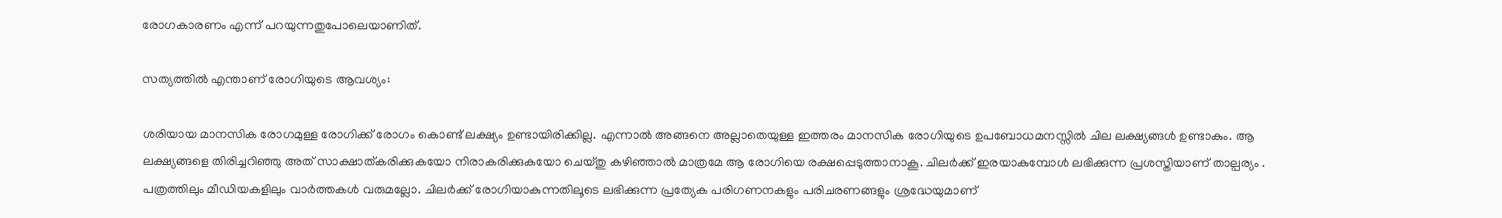രോഗകാരണം എന്ന് പറയുന്നതുപോലെയാണിത്.

സത്യത്തിൽ എന്താണ് രോഗിയുടെ ആവശ്യം:

ശരിയായ മാനസിക രോഗമുള്ള രോഗിക്ക് രോഗം കൊണ്ട് ലക്ഷ്യം ഉണ്ടായിരിക്കില്ല. എന്നാൽ അങ്ങനെ അല്ലാതെയുള്ള ഇത്തരം മാനസിക രോഗിയുടെ ഉപബോധമനസ്സിൽ ചില ലക്ഷ്യങ്ങൾ ഉണ്ടാകും. ആ ലക്ഷ്യങ്ങളെ തിരിച്ചറിഞ്ഞു അത് സാക്ഷാത്കരിക്കുകയോ നിരാകരിക്കുകയോ ചെയ്തു കഴിഞ്ഞാൽ മാത്രമേ ആ രോഗിയെ രക്ഷപ്പെടുത്താനാകൂ. ചിലർക്ക് ഇരയാകുമ്പോൾ ലഭിക്കുന്ന പ്രശസ്തിയാണ് താല്പര്യം . പത്രത്തിലും മീഡിയകളിലും വാർത്തകൾ വരുമല്ലോ. ചിലർക്ക് രോഗിയാകുന്നതിലൂടെ ലഭിക്കുന്ന പ്രത്യേക പരിഗണനകളും പരിചരണങ്ങളും ശ്രദ്ധേയുമാണ്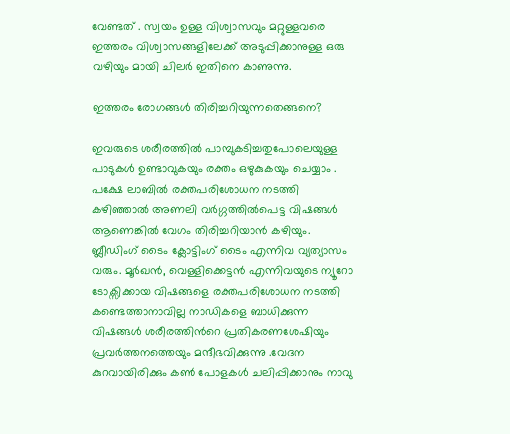വേണ്ടത് . സ്വയം ഉള്ള വിശ്വാസവും മറ്റുള്ളവരെ ഇത്തരം വിശ്വാസങ്ങളിലേക്ക് അടുപ്പിക്കാനുള്ള ഒരു വഴിയും മായി ചിലർ ഇതിനെ കാണുന്നു.

ഇത്തരം രോഗങ്ങൾ തിരിച്ചറിയുന്നതെങ്ങനെ?

ഇവരുടെ ശരീരത്തിൽ പാമ്പുകടിച്ചതുപോലെയുള്ള പാടുകൾ ഉണ്ടാവുകയും രക്തം ഒഴുകുകയും ചെയ്യാം . പക്ഷേ ലാബിൽ രക്തപരിശോധന നടത്തി കഴിഞ്ഞാൽ അണലി വർഗ്ഗത്തിൽപെട്ട വിഷങ്ങൾ ആണെങ്കിൽ വേഗം തിരിച്ചറിയാൻ കഴിയും. ബ്ലീഡിംഗ് ടൈം ക്ലോട്ടിംഗ് ടൈം എന്നിവ വ്യത്യാസം വരും. മൂർഖൻ, വെള്ളിക്കെട്ടൻ എന്നിവയുടെ ന്യൂറോ ടോക്സിക്കായ വിഷങ്ങളെ രക്തപരിശോധന നടത്തി കണ്ടെത്താനാവില്ല നാഡികളെ ബാധിക്കുന്ന വിഷങ്ങൾ ശരീരത്തിൻറെ പ്രതികരണശേഷിയും പ്രവർത്തനത്തെയും മന്ദീഭവിക്കുന്നു .വേദന കുറവായിരിക്കും കൺ പോളകൾ ചലിപ്പിക്കാനും നാവു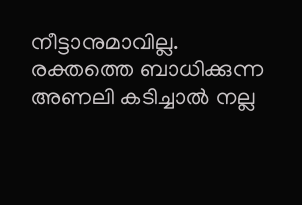നീട്ടാനുമാവില്ല. രക്തത്തെ ബാധിക്കുന്ന അണലി കടിച്ചാൽ നല്ല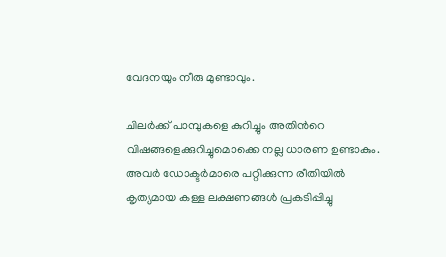വേദനയും നീരു മുണ്ടാവും.

ചിലർക്ക് പാമ്പുകളെ കുറിച്ചും അതിൻറെ വിഷങ്ങളെക്കുറിച്ചുമൊക്കെ നല്ല ധാരണ ഉണ്ടാകും. അവർ ഡോക്ടർമാരെ പറ്റിക്കുന്ന രീതിയിൽ കൃത്യമായ കള്ള ലക്ഷണങ്ങൾ പ്രകടിപ്പിച്ചു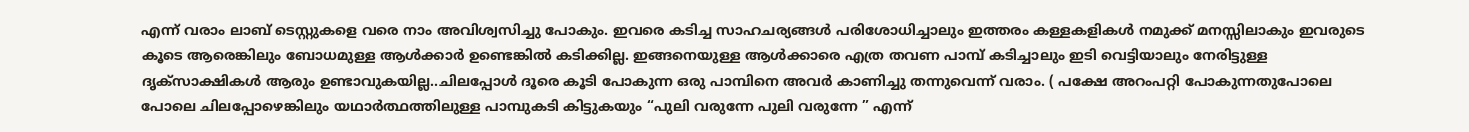എന്ന് വരാം ലാബ് ടെസ്റ്റുകളെ വരെ നാം അവിശ്വസിച്ചു പോകും. ഇവരെ കടിച്ച സാഹചര്യങ്ങൾ പരിശോധിച്ചാലും ഇത്തരം കള്ളകളികൾ നമുക്ക് മനസ്സിലാകും ഇവരുടെ കൂടെ ആരെങ്കിലും ബോധമുള്ള ആൾക്കാർ ഉണ്ടെങ്കിൽ കടിക്കില്ല. ഇങ്ങനെയുള്ള ആൾക്കാരെ എത്ര തവണ പാമ്പ് കടിച്ചാലും ഇടി വെട്ടിയാലും നേരിട്ടുള്ള ദൃക്സാക്ഷികൾ ആരും ഉണ്ടാവുകയില്ല..ചിലപ്പോൾ ദൂരെ കൂടി പോകുന്ന ഒരു പാമ്പിനെ അവർ കാണിച്ചു തന്നുവെന്ന് വരാം. ( പക്ഷേ അറംപറ്റി പോകുന്നതുപോലെ പോലെ ചിലപ്പോഴെങ്കിലും യഥാർത്ഥത്തിലുള്ള പാമ്പുകടി കിട്ടുകയും “പുലി വരുന്നേ പുലി വരുന്നേ ” എന്ന്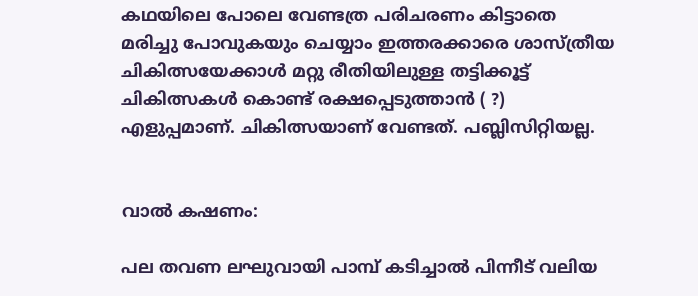കഥയിലെ പോലെ വേണ്ടത്ര പരിചരണം കിട്ടാതെ മരിച്ചു പോവുകയും ചെയ്യാം ഇത്തരക്കാരെ ശാസ്ത്രീയ ചികിത്സയേക്കാൾ മറ്റു രീതിയിലുള്ള തട്ടിക്കൂട്ട് ചികിത്സകൾ കൊണ്ട് രക്ഷപ്പെടുത്താൻ ( ?) എളുപ്പമാണ്. ചികിത്സയാണ് വേണ്ടത്. പബ്ലിസിറ്റിയല്ല.


വാൽ കഷണം:

പല തവണ ലഘുവായി പാമ്പ് കടിച്ചാൽ പിന്നീട് വലിയ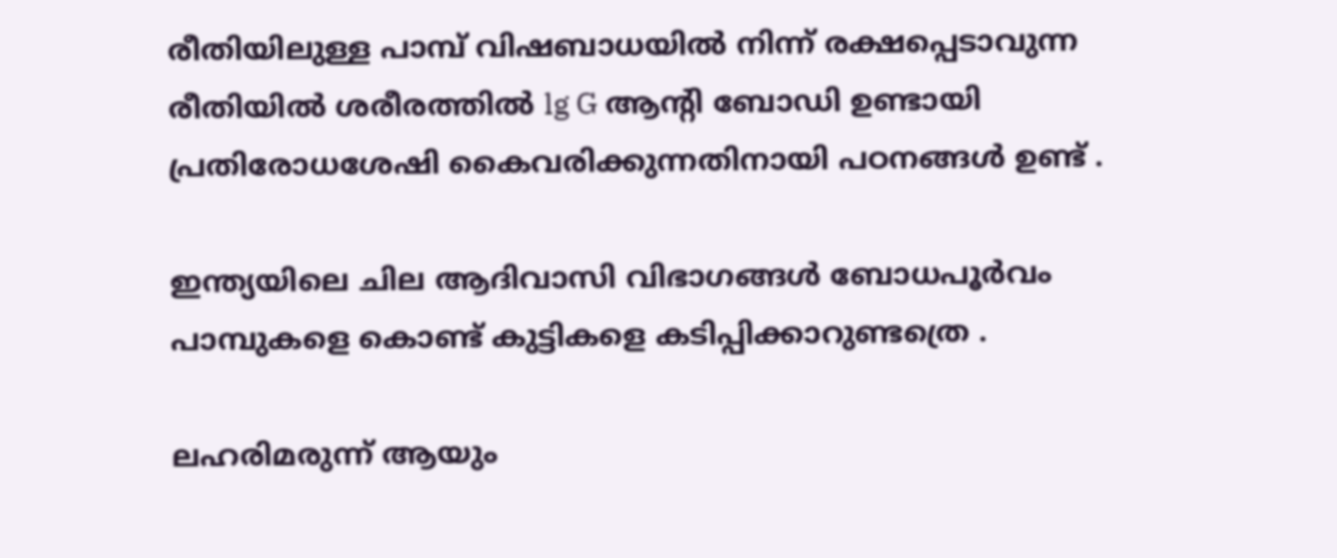രീതിയിലുള്ള പാമ്പ് വിഷബാധയിൽ നിന്ന് രക്ഷപ്പെടാവുന്ന രീതിയിൽ ശരീരത്തിൽ lg G ആൻ്റി ബോഡി ഉണ്ടായി പ്രതിരോധശേഷി കൈവരിക്കുന്നതിനായി പഠനങ്ങൾ ഉണ്ട് .

ഇന്ത്യയിലെ ചില ആദിവാസി വിഭാഗങ്ങൾ ബോധപൂർവം പാമ്പുകളെ കൊണ്ട് കുട്ടികളെ കടിപ്പിക്കാറുണ്ടത്രെ .

ലഹരിമരുന്ന് ആയും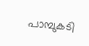പാമ്പുകടി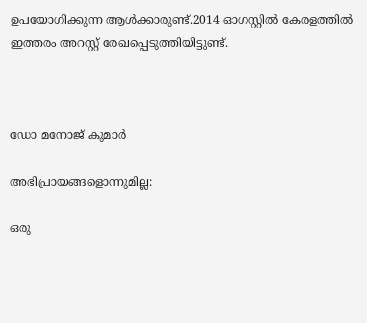ഉപയോഗിക്കുന്ന ആൾക്കാരുണ്ട്.2014 ഓഗസ്റ്റിൽ കേരളത്തിൽ ഇത്തരം അറസ്റ്റ് രേഖപ്പെടുത്തിയിട്ടുണ്ട്.



ഡോ മനോജ് കുമാർ

അഭിപ്രായങ്ങളൊന്നുമില്ല:

ഒരു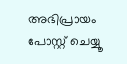അഭിപ്രായം പോസ്റ്റ് ചെയ്യൂ